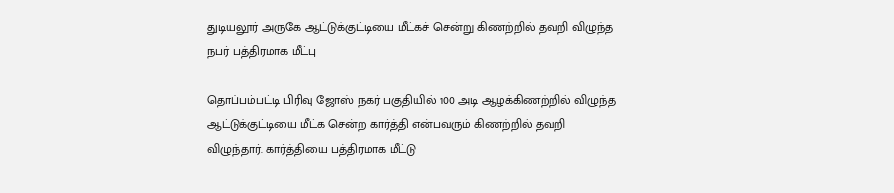துடியலூர் அருகே ஆட்டுக்குட்டியை மீட்கச் சென்று கிணற்றில் தவறி விழுந்த நபர் பத்திரமாக மீட்பு

தொப்பம்பட்டி பிரிவு ஜோஸ் நகர் பகுதியில் 100 அடி ஆழக்கிணற்றில் விழுந்த ஆட்டுக்குட்டியை மீட்க சென்ற கார்த்தி என்பவரும் கிணற்றில் தவறி விழுந்தார். கார்த்தியை பத்திரமாக மீட்டு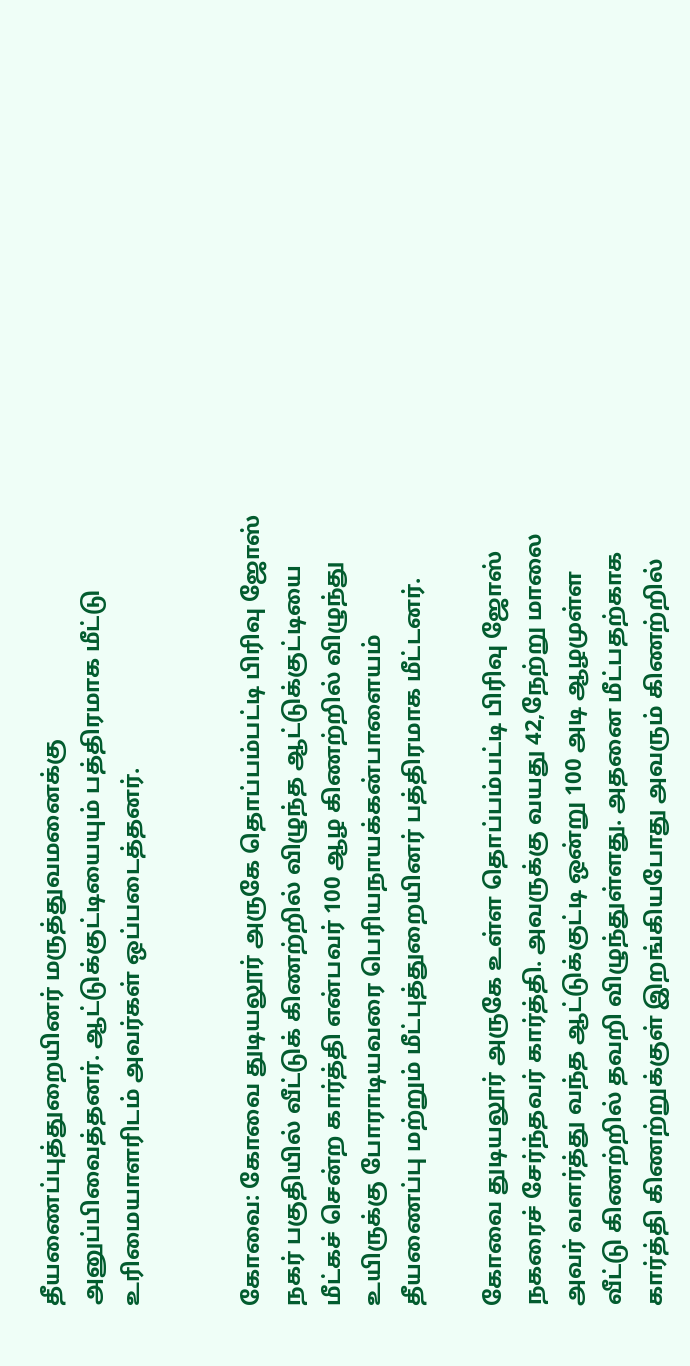தீயணைப்புத்துறையினர் மருத்துவமனைக்கு அனுப்பிவைத்தனர். ஆட்டுக்குட்டியையும் பத்திரமாக மீட்டு உரிமையாளரிடம் அவர்கள் ஒப்படைத்தனர்.


கோவை: கோவை துடியலூர் அருகே தொப்பம்பட்டி பிரிவு ஜோஸ் நகர் பகுதியில் வீட்டுக் கிணற்றில் விழுந்த ஆட்டுக்குட்டியை மீட்கச் சென்ற கார்த்தி என்பவர் 100 ஆழ கிணற்றில் விழுந்து உயிருக்கு போராடியவரை பெரியநாயக்கன்பாளையம் தீயணைப்பு மற்றும் மீட்புத்துறையினர் பத்திரமாக மீட்டனர்.

கோவை துடியலூர் அருகே உள்ள தொப்பம்பட்டி பிரிவு ஜோஸ் நகரைச் சேர்ந்தவர் கார்த்தி. அவருக்கு வயது 42,நேற்று மாலை அவர் வளர்த்து வந்த ஆட்டுக்குட்டி ஒன்று 100 அடி ஆழமுள்ள வீட்டு கிணற்றில் தவறி விழுந்துள்ளது. அதனை மீட்பதற்காக கார்த்தி கிணற்றுக்குள் இறங்கியபோது அவரும் கிணற்றில்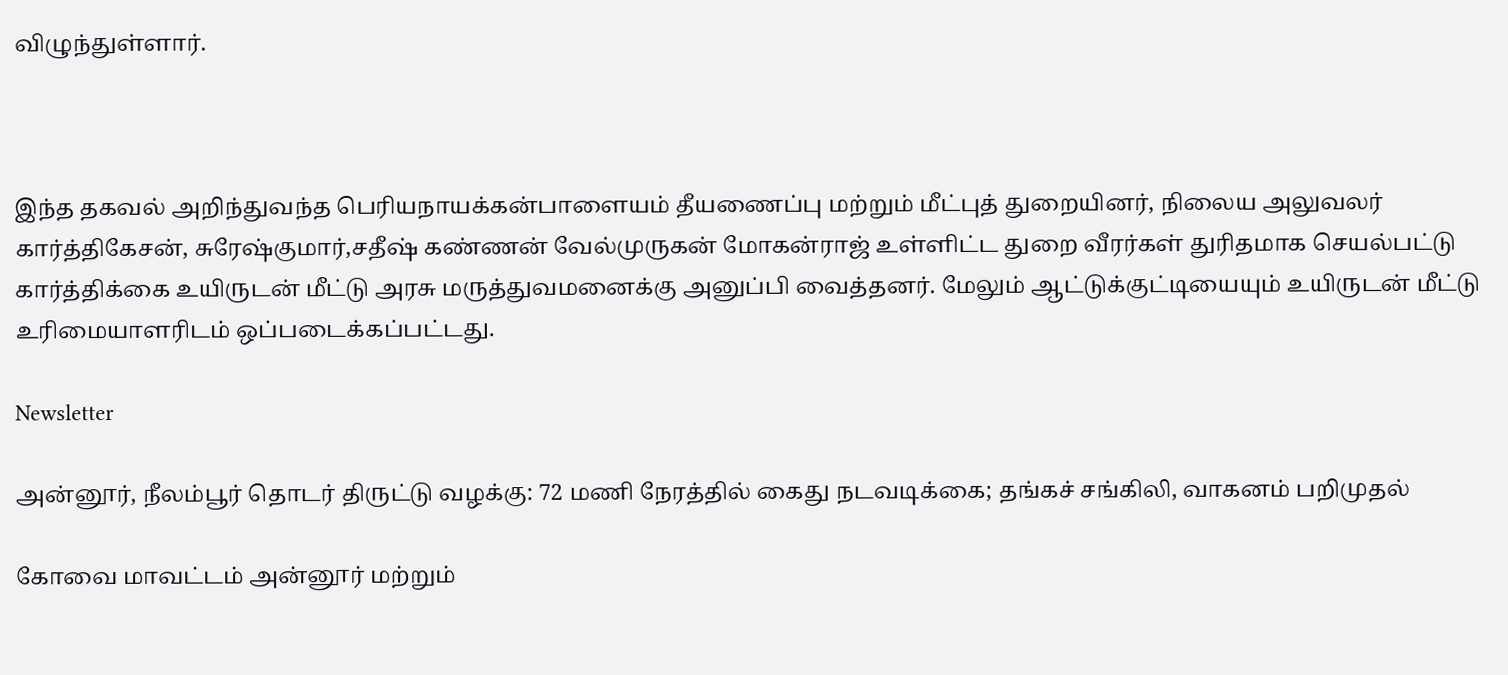விழுந்துள்ளார்.



இந்த தகவல் அறிந்துவந்த பெரியநாயக்கன்பாளையம் தீயணைப்பு மற்றும் மீட்புத் துறையினர், நிலைய அலுவலர் கார்த்திகேசன், சுரேஷ்குமார்,சதீஷ் கண்ணன் வேல்முருகன் மோகன்ராஜ் உள்ளிட்ட துறை வீரர்கள் துரிதமாக செயல்பட்டு கார்த்திக்கை உயிருடன் மீட்டு அரசு மருத்துவமனைக்கு அனுப்பி வைத்தனர். மேலும் ஆட்டுக்குட்டியையும் உயிருடன் மீட்டு உரிமையாளரிடம் ஒப்படைக்கப்பட்டது.

Newsletter

அன்னூர், நீலம்பூர் தொடர் திருட்டு வழக்கு: 72 மணி நேரத்தில் கைது நடவடிக்கை; தங்கச் சங்கிலி, வாகனம் பறிமுதல்

கோவை மாவட்டம் அன்னூர் மற்றும்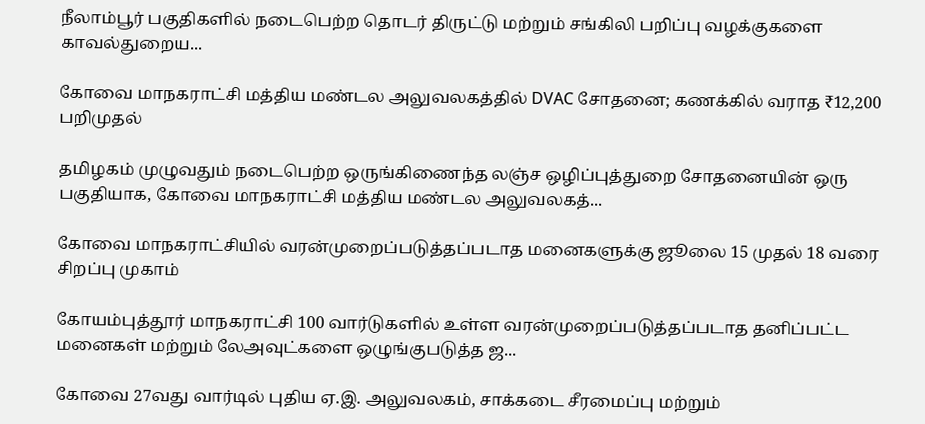நீலாம்பூர் பகுதிகளில் நடைபெற்ற தொடர் திருட்டு மற்றும் சங்கிலி பறிப்பு வழக்குகளை காவல்துறைய...

கோவை மாநகராட்சி மத்திய மண்டல அலுவலகத்தில் DVAC சோதனை; கணக்கில் வராத ₹12,200 பறிமுதல்

தமிழகம் முழுவதும் நடைபெற்ற ஒருங்கிணைந்த லஞ்ச ஒழிப்புத்துறை சோதனையின் ஒரு பகுதியாக, கோவை மாநகராட்சி மத்திய மண்டல அலுவலகத்...

கோவை மாநகராட்சியில் வரன்முறைப்படுத்தப்படாத மனைகளுக்கு ஜூலை 15 முதல் 18 வரை சிறப்பு முகாம்

கோயம்புத்தூர் மாநகராட்சி 100 வார்டுகளில் உள்ள வரன்முறைப்படுத்தப்படாத தனிப்பட்ட மனைகள் மற்றும் லேஅவுட்களை ஒழுங்குபடுத்த ஜ...

கோவை 27வது வார்டில் புதிய ஏ.இ. அலுவலகம், சாக்கடை சீரமைப்பு மற்றும்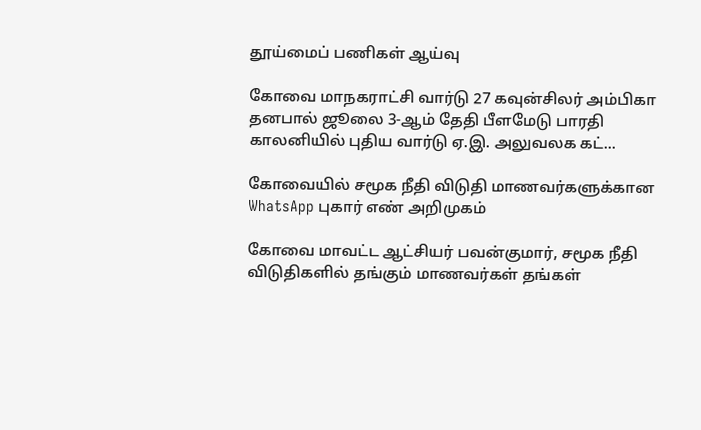தூய்மைப் பணிகள் ஆய்வு

கோவை மாநகராட்சி வார்டு 27 கவுன்சிலர் அம்பிகா தனபால் ஜூலை 3-ஆம் தேதி பீளமேடு பாரதி காலனியில் புதிய வார்டு ஏ.இ. அலுவலக கட்...

கோவையில் சமூக நீதி விடுதி மாணவர்களுக்கான WhatsApp புகார் எண் அறிமுகம்

கோவை மாவட்ட ஆட்சியர் பவன்குமார், சமூக நீதி விடுதிகளில் தங்கும் மாணவர்கள் தங்கள்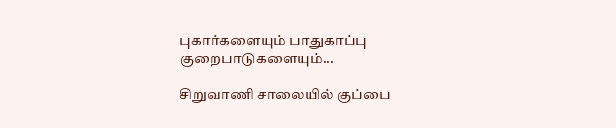புகார்களையும் பாதுகாப்பு குறைபாடுகளையும்...

சிறுவாணி சாலையில் குப்பை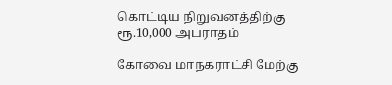கொட்டிய நிறுவனத்திற்கு ரூ.10,000 அபராதம்

கோவை மாநகராட்சி மேற்கு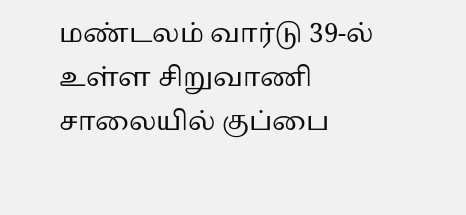மண்டலம் வார்டு 39-ல் உள்ள சிறுவாணி சாலையில் குப்பை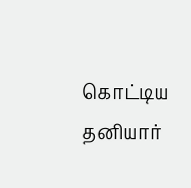கொட்டிய தனியார்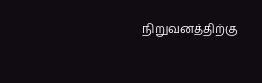நிறுவனத்திற்கு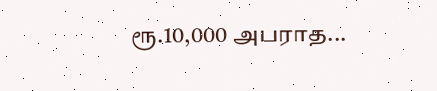ரூ.10,000 அபராத...